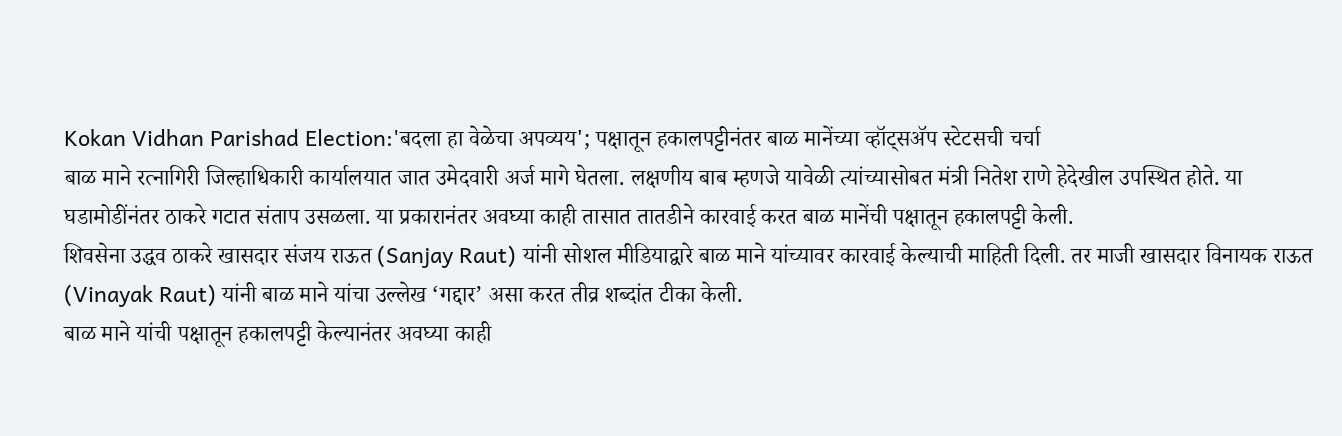Kokan Vidhan Parishad Election:'बदला हा वेळेचा अपव्यय'; पक्षातून हकालपट्टीनंतर बाळ मानेंच्या व्हॉट्सॲप स्टेटसची चर्चा
बाळ माने रत्नागिरी जिल्हाधिकारी कार्यालयात जात उमेदवारी अर्ज मागे घेतला. लक्षणीय बाब म्हणजे यावेळी त्यांच्यासोबत मंत्री नितेश राणे हेदेखील उपस्थित होते. या घडामोडींनंतर ठाकरे गटात संताप उसळला. या प्रकारानंतर अवघ्या काही तासात तातडीने कारवाई करत बाळ मानेंची पक्षातून हकालपट्टी केली.
शिवसेना उद्धव ठाकरे खासदार संजय राऊत (Sanjay Raut) यांनी सोशल मीडियाद्वारे बाळ माने यांच्यावर कारवाई केल्याची माहिती दिली. तर माजी खासदार विनायक राऊत (Vinayak Raut) यांनी बाळ माने यांचा उल्लेख ‘गद्दार’ असा करत तीव्र शब्दांत टीका केली.
बाळ माने यांची पक्षातून हकालपट्टी केल्यानंतर अवघ्या काही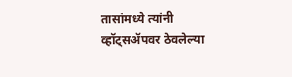तासांमध्ये त्यांनी व्हॉट्सॲपवर ठेवलेल्या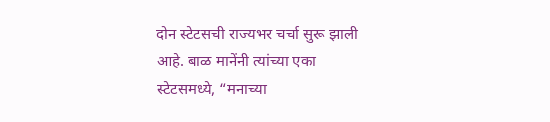दोन स्टेटसची राज्यभर चर्चा सुरू झाली आहे. बाळ मानेंनी त्यांच्या एका स्टेटसमध्ये, “मनाच्या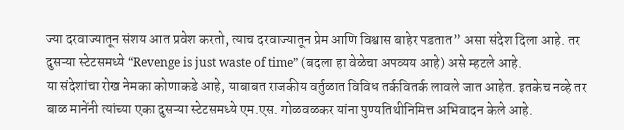ज्या दरवाज्यातून संशय आत प्रवेश करतो, त्याच दरवाज्यातून प्रेम आणि विश्वास बाहेर पडतात” असा संदेश दिला आहे. तर दुसऱ्या स्टेटसमध्ये “Revenge is just waste of time” (बदला हा वेळेचा अपव्यय आहे) असे म्हटले आहे.
या संदेशांचा रोख नेमका कोणाकडे आहे, याबाबत राजकीय वर्तुळात विविध तर्कवितर्क लावले जात आहेत. इतकेच नव्हे तर बाळ मानेंनी त्यांच्या एका दुसऱ्या स्टेटसमध्ये एम.एस. गोळवळकर यांना पुण्यतिथीनिमित्त अभिवादन केले आहे.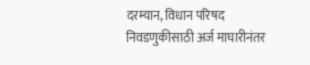दरम्यान, विधान परिषद निवडणुकीसाठी अर्ज माघारीनंतर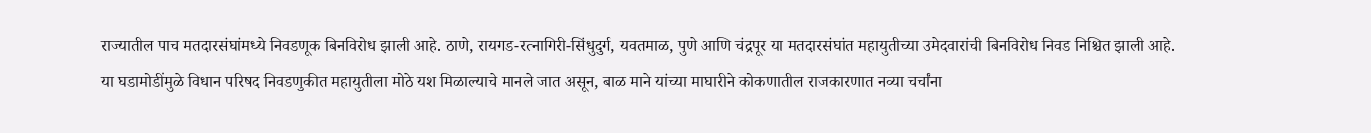राज्यातील पाच मतदारसंघांमध्ये निवडणूक बिनविरोध झाली आहे. ठाणे, रायगड-रत्नागिरी-सिंधुदुर्ग, यवतमाळ, पुणे आणि चंद्रपूर या मतदारसंघांत महायुतीच्या उमेदवारांची बिनविरोध निवड निश्चित झाली आहे.
या घडामोडींमुळे विधान परिषद निवडणुकीत महायुतीला मोठे यश मिळाल्याचे मानले जात असून, बाळ माने यांच्या माघारीने कोकणातील राजकारणात नव्या चर्चांना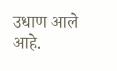उधाण आले आहे.